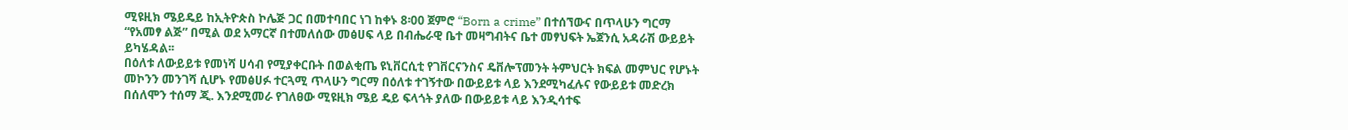ሚዩዚክ ሜይዴይ ከኢትዮጵስ ኮሌጅ ጋር በመተባበር ነገ ከቀኑ 8፡00 ጀምሮ “Born a crime” በተሰኘውና በጥላሁን ግርማ “የአመፃ ልጅ” በሚል ወደ አማርኛ በተመለሰው መፅሀፍ ላይ በብሔራዊ ቤተ መዛግብትና ቤተ መፃህፍት ኤጀንሲ አዳራሽ ውይይት ይካሄዳል፡፡
በዕለቱ ለውይይቱ የመነሻ ሀሳብ የሚያቀርቡት በወልቂጤ ዩኒቨርሲቲ የገቨርናንስና ዴቨሎፕመንት ትምህርት ክፍል መምህር የሆኑት መኮንን መንገሻ ሲሆኑ የመፅሀፉ ተርጓሚ ጥላሁን ግርማ በዕለቱ ተገኝተው በውይይቱ ላይ እንደሚካፈሉና የውይይቱ መድረክ በሰለሞን ተሰማ ጂ. እንደሚመራ የገለፀው ሚዩዚክ ሜይ ዴይ ፍላጎት ያለው በውይይቱ ላይ እንዲሳተፍ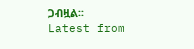ጋብዟል፡፡
Latest from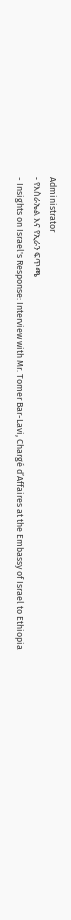Administrator
- የእስራኤል እና የኢራን ፍጥጫ
- Insights on Israel's Response: Interview with Mr. Tomer Bar-Lavi, Chargé d’Affaires at the Embassy of Israel to Ethiopia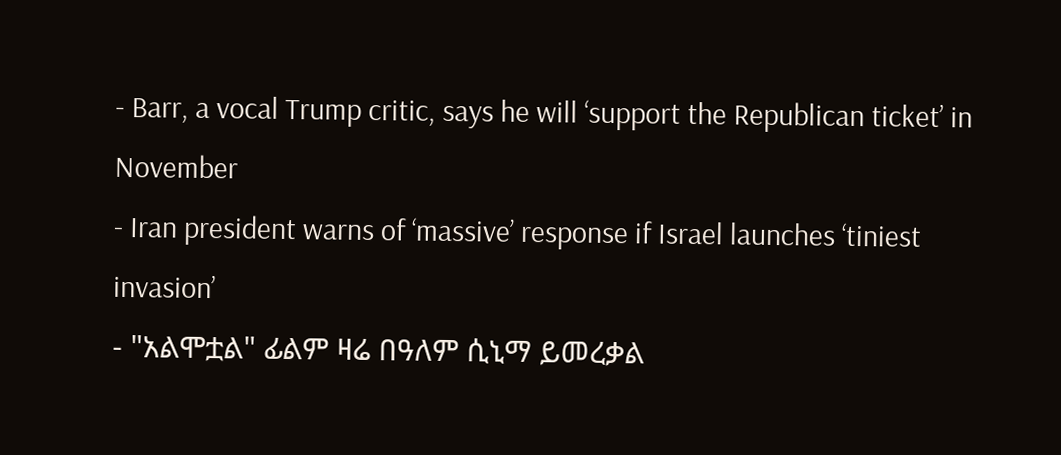- Barr, a vocal Trump critic, says he will ‘support the Republican ticket’ in November
- Iran president warns of ‘massive’ response if Israel launches ‘tiniest invasion’
- "አልሞቷል" ፊልም ዛሬ በዓለም ሲኒማ ይመረቃል